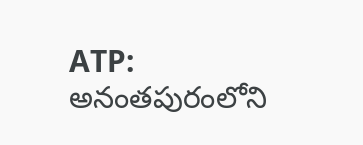ATP: అనంతపురంలోని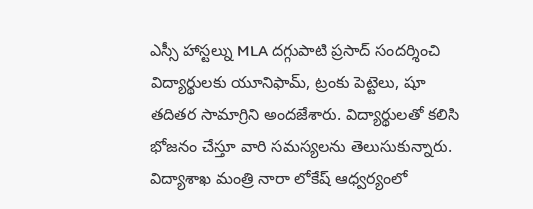ఎస్సీ హాస్టల్ను MLA దగ్గుపాటి ప్రసాద్ సందర్శించి విద్యార్థులకు యూనిఫామ్, ట్రంకు పెట్టెలు, షూ తదితర సామాగ్రిని అందజేశారు. విద్యార్థులతో కలిసి భోజనం చేస్తూ వారి సమస్యలను తెలుసుకున్నారు. విద్యాశాఖ మంత్రి నారా లోకేష్ ఆధ్వర్యంలో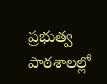ప్రభుత్వ పాఠశాలల్లో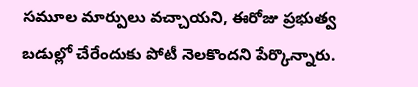సమూల మార్పులు వచ్చాయని, ఈరోజు ప్రభుత్వ బడుల్లో చేరేందుకు పోటీ నెలకొందని పేర్కొన్నారు.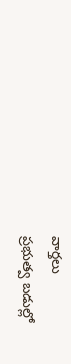వార్తలు
ప్రభుత్వ బడుల్లో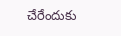చేరేందుకు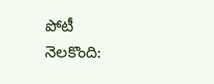పోటీ నెలకొంది: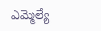ఎమ్మెల్యే